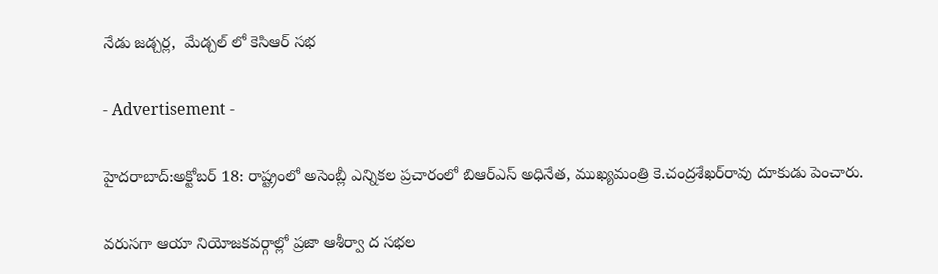నేడు జడ్చర్ల,  మేడ్చల్ లో కెసిఆర్ సభ

- Advertisement -

హైదరాబాద్:అక్టోబర్ 18: రాష్ట్రంలో అసెంబ్లీ ఎన్నికల ప్రచారంలో బిఆర్‌ఎస్ అధినేత, ముఖ్యమంత్రి కె.చంద్రశేఖర్‌రావు దూకుడు పెంచారు.

వరుసగా ఆయా నియోజకవర్గాల్లో ప్రజా ఆశీర్వా ద సభల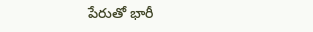పేరుతో భారీ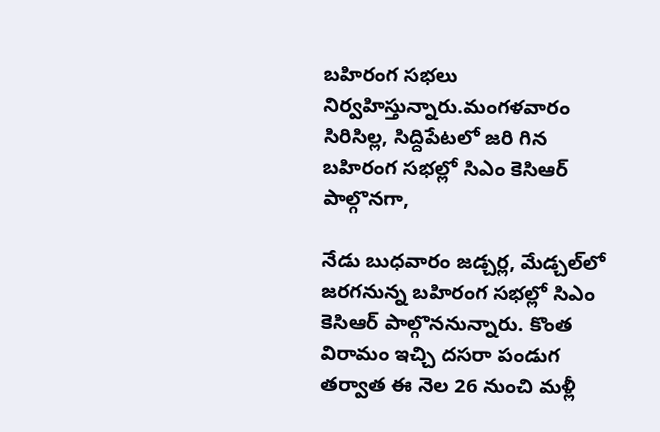బహిరంగ సభలు నిర్వహిస్తున్నారు.మంగళవారం సిరిసిల్ల, సిద్దిపేటలో జరి గిన బహిరంగ సభల్లో సిఎం కెసిఆర్ పాల్గొనగా,

నేడు బుధవారం జడ్చర్ల, మేడ్చల్‌లో జరగనున్న బహిరంగ సభల్లో సిఎం కెసిఆర్ పాల్గొననున్నారు. కొంత విరామం ఇచ్చి దసరా పండుగ తర్వాత ఈ నెల 26 నుంచి మళ్లీ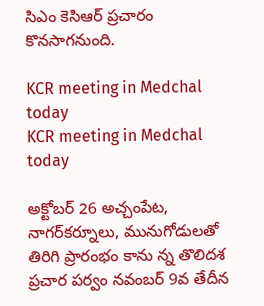సిఎం కెసిఆర్ ప్రచారం కొనసాగనుంది.

KCR meeting in Medchal today
KCR meeting in Medchal today

అక్టోబర్ 26 అచ్చంపేట, నాగర్‌కర్నూలు, మునుగోడులతో తిరిగి ప్రారంభం కాను న్న తొలిదశ ప్రచార పర్వం నవంబర్ 9వ తేదీన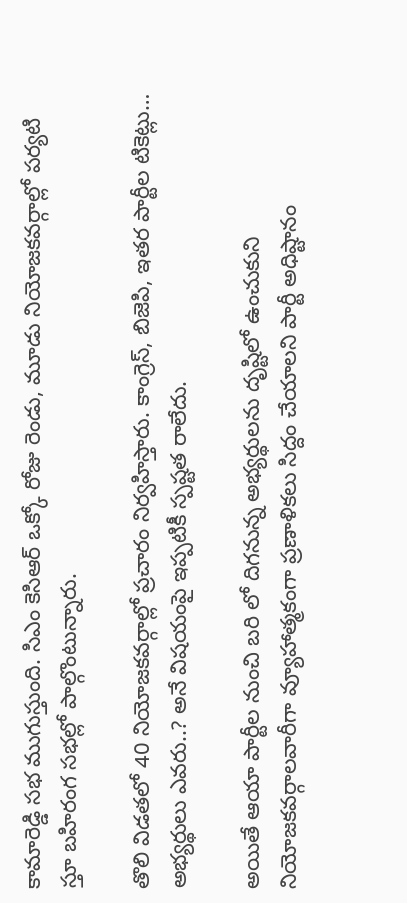కామారెడ్డి సభ ముగుస్తుంది. సిఎం కెసిఆర్ ఒక్కో రోజు రెండు, మూడు నియోజకవర్గాల్లో పర్యటి స్తూ బహిరంగ సభల్లో పాల్గొంటున్నారు.

తొలి విడతలో 40 నియోజకవర్గాల్లో ప్రచారం నిర్వహిస్తారు. కాంగ్రెస్, బిజెపి, ఇతర పార్టీల టికెట్లు… అభ్యర్థులు ఎవరు..? అనే విషయంపై ఇప్పటికీ స్పష్టత రాలేదు.

అయితే ఆయా పార్టీల నుంచి బరి లో దిగనున్న అభ్యర్థులను దృష్టిలో ఉంచుకుని నియోజకవర్గాలవారీగా వ్యూహాత్మకంగా ప్రణాళికలు సిద్దం చేయాలని పార్టీ అధిష్టానం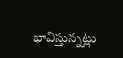భావిస్తున్నట్లు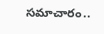సమాచారం..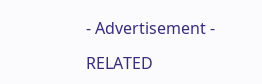- Advertisement -

RELATED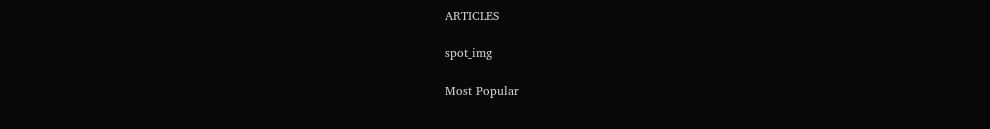ARTICLES

spot_img

Most Popular